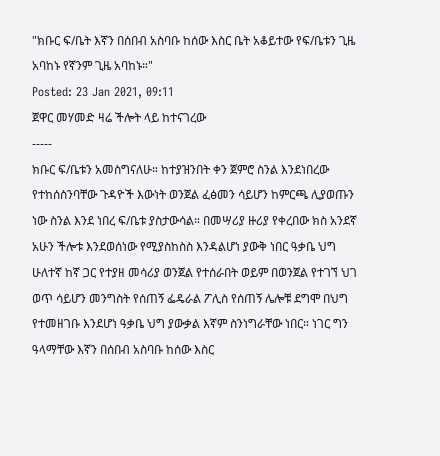"ክቡር ፍ/ቤት እኛን በሰበብ አስባቡ ከሰው እስር ቤት አቆይተው የፍ/ቤቱን ጊዜ አባከኑ የኛንም ጊዜ አባከኑ።"
Posted: 23 Jan 2021, 09:11
ጀዋር መሃመድ ዛሬ ችሎት ላይ ከተናገረው
-----
ክቡር ፍ/ቤቱን አመስግናለሁ። ከተያዝንበት ቀን ጀምሮ ስንል እንደነበረው የተከሰስንባቸው ጉዳዮች እውነት ወንጀል ፈፅመን ሳይሆን ከምርጫ ሊያወጡን ነው ስንል እንደ ነበረ ፍ/ቤቱ ያስታውሳል። በመሣሪያ ዙሪያ የቀረበው ክስ አንደኛ አሁን ችሎቱ እንደወሰነው የሚያስከስስ እንዳልሆነ ያውቅ ነበር ዓቃቤ ህግ ሁለተኛ ከኛ ጋር የተያዘ መሳሪያ ወንጀል የተሰራበት ወይም በወንጀል የተገኘ ህገ ወጥ ሳይሆን መንግስት የሰጠኝ ፌዴራል ፖሊስ የሰጠኝ ሌሎቹ ደግሞ በህግ የተመዘገቡ እንደሆነ ዓቃቤ ህግ ያውቃል እኛም ስንነግራቸው ነበር። ነገር ግን ዓላማቸው እኛን በሰበብ አስባቡ ከሰው እስር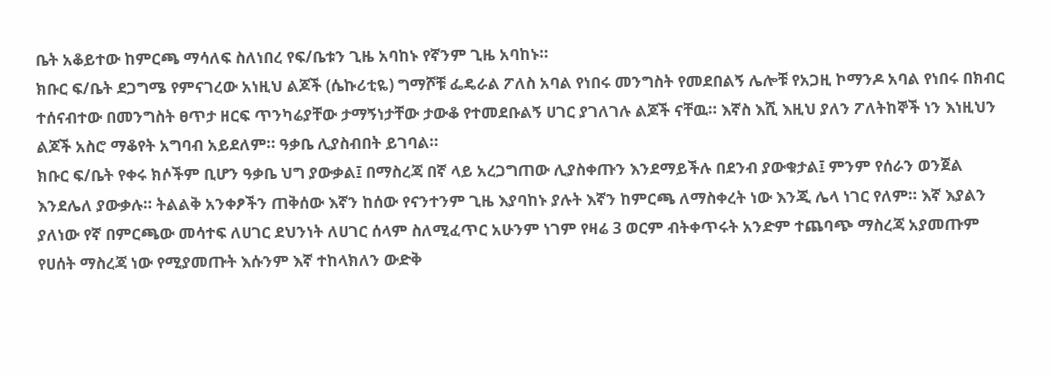ቤት አቆይተው ከምርጫ ማሳለፍ ስለነበረ የፍ/ቤቱን ጊዜ አባከኑ የኛንም ጊዜ አባከኑ።
ክቡር ፍ/ቤት ደጋግሜ የምናገረው አነዚህ ልጆች (ሴኩሪቲዬ) ግማሾቹ ፌዴራል ፖለስ አባል የነበሩ መንግስት የመደበልኝ ሌሎቹ የአጋዚ ኮማንዶ አባል የነበሩ በክብር ተሰናብተው በመንግስት ፀጥታ ዘርፍ ጥንካሬያቸው ታማኝነታቸው ታውቆ የተመደቡልኝ ሀገር ያገለገሉ ልጆች ናቸዉ። እኛስ እሺ እዚህ ያለን ፖለትከኞች ነን እነዚህን ልጆች አስሮ ማቆየት አግባብ አይደለም። ዓቃቤ ሊያስብበት ይገባል።
ክቡር ፍ/ቤት የቀሩ ክሶችም ቢሆን ዓቃቤ ህግ ያውቃል፤ በማስረጃ በኛ ላይ አረጋግጠው ሊያስቀጡን እንደማይችሉ በደንብ ያውቁታል፤ ምንም የሰራን ወንጀል እንደሌለ ያውቃሉ። ትልልቅ አንቀፆችን ጠቅሰው እኛን ከሰው የናንተንም ጊዜ እያባከኑ ያሉት እኛን ከምርጫ ለማስቀረት ነው እንጂ ሌላ ነገር የለም። እኛ እያልን ያለነው የኛ በምርጫው መሳተፍ ለሀገር ደህንነት ለሀገር ሰላም ስለሚፈጥር አሁንም ነገም የዛሬ 3 ወርም ብትቀጥሩት አንድም ተጨባጭ ማስረጃ አያመጡም የሀሰት ማስረጃ ነው የሚያመጡት እሱንም እኛ ተከላክለን ውድቅ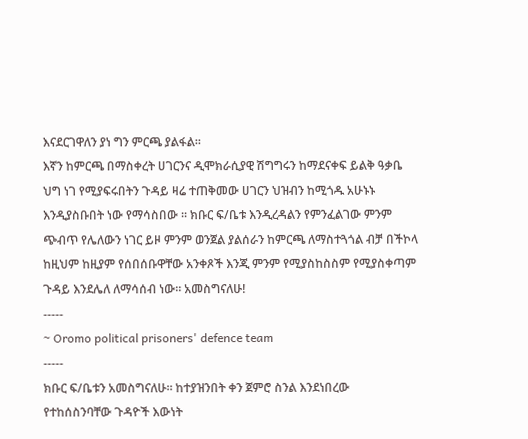እናደርገዋለን ያነ ግን ምርጫ ያልፋል።
እኛን ከምርጫ በማስቀረት ሀገርንና ዲሞክራሲያዊ ሽግግሩን ከማደናቀፍ ይልቅ ዓቃቤ ህግ ነገ የሚያፍሩበትን ጉዳይ ዛሬ ተጠቅመው ሀገርን ህዝብን ከሚጎዱ አሁኑኑ እንዲያስቡበት ነው የማሳስበው ። ክቡር ፍ/ቤቱ እንዲረዳልን የምንፈልገው ምንም ጭብጥ የሌለውን ነገር ይዞ ምንም ወንጀል ያልሰራን ከምርጫ ለማስተጓጎል ብቻ በችኮላ ከዚህም ከዚያም የሰበሰቡዋቸው አንቀጾች እንጂ ምንም የሚያስከስስም የሚያስቀጣም ጉዳይ እንደሌለ ለማሳሰብ ነው። አመስግናለሁ!
-----
~ Oromo political prisoners' defence team
-----
ክቡር ፍ/ቤቱን አመስግናለሁ። ከተያዝንበት ቀን ጀምሮ ስንል እንደነበረው የተከሰስንባቸው ጉዳዮች እውነት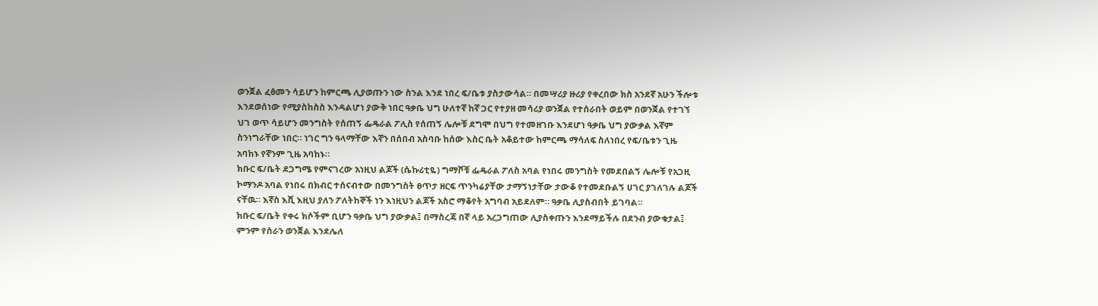ወንጀል ፈፅመን ሳይሆን ከምርጫ ሊያወጡን ነው ስንል እንደ ነበረ ፍ/ቤቱ ያስታውሳል። በመሣሪያ ዙሪያ የቀረበው ክስ አንደኛ አሁን ችሎቱ እንደወሰነው የሚያስከስስ እንዳልሆነ ያውቅ ነበር ዓቃቤ ህግ ሁለተኛ ከኛ ጋር የተያዘ መሳሪያ ወንጀል የተሰራበት ወይም በወንጀል የተገኘ ህገ ወጥ ሳይሆን መንግስት የሰጠኝ ፌዴራል ፖሊስ የሰጠኝ ሌሎቹ ደግሞ በህግ የተመዘገቡ እንደሆነ ዓቃቤ ህግ ያውቃል እኛም ስንነግራቸው ነበር። ነገር ግን ዓላማቸው እኛን በሰበብ አስባቡ ከሰው እስር ቤት አቆይተው ከምርጫ ማሳለፍ ስለነበረ የፍ/ቤቱን ጊዜ አባከኑ የኛንም ጊዜ አባከኑ።
ክቡር ፍ/ቤት ደጋግሜ የምናገረው አነዚህ ልጆች (ሴኩሪቲዬ) ግማሾቹ ፌዴራል ፖለስ አባል የነበሩ መንግስት የመደበልኝ ሌሎቹ የአጋዚ ኮማንዶ አባል የነበሩ በክብር ተሰናብተው በመንግስት ፀጥታ ዘርፍ ጥንካሬያቸው ታማኝነታቸው ታውቆ የተመደቡልኝ ሀገር ያገለገሉ ልጆች ናቸዉ። እኛስ እሺ እዚህ ያለን ፖለትከኞች ነን እነዚህን ልጆች አስሮ ማቆየት አግባብ አይደለም። ዓቃቤ ሊያስብበት ይገባል።
ክቡር ፍ/ቤት የቀሩ ክሶችም ቢሆን ዓቃቤ ህግ ያውቃል፤ በማስረጃ በኛ ላይ አረጋግጠው ሊያስቀጡን እንደማይችሉ በደንብ ያውቁታል፤ ምንም የሰራን ወንጀል እንደሌለ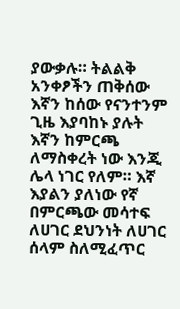ያውቃሉ። ትልልቅ አንቀፆችን ጠቅሰው እኛን ከሰው የናንተንም ጊዜ እያባከኑ ያሉት እኛን ከምርጫ ለማስቀረት ነው እንጂ ሌላ ነገር የለም። እኛ እያልን ያለነው የኛ በምርጫው መሳተፍ ለሀገር ደህንነት ለሀገር ሰላም ስለሚፈጥር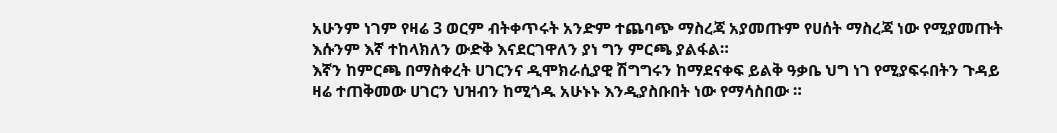አሁንም ነገም የዛሬ 3 ወርም ብትቀጥሩት አንድም ተጨባጭ ማስረጃ አያመጡም የሀሰት ማስረጃ ነው የሚያመጡት እሱንም እኛ ተከላክለን ውድቅ እናደርገዋለን ያነ ግን ምርጫ ያልፋል።
እኛን ከምርጫ በማስቀረት ሀገርንና ዲሞክራሲያዊ ሽግግሩን ከማደናቀፍ ይልቅ ዓቃቤ ህግ ነገ የሚያፍሩበትን ጉዳይ ዛሬ ተጠቅመው ሀገርን ህዝብን ከሚጎዱ አሁኑኑ እንዲያስቡበት ነው የማሳስበው ።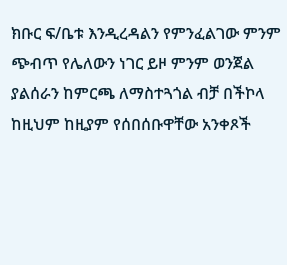ክቡር ፍ/ቤቱ እንዲረዳልን የምንፈልገው ምንም ጭብጥ የሌለውን ነገር ይዞ ምንም ወንጀል ያልሰራን ከምርጫ ለማስተጓጎል ብቻ በችኮላ ከዚህም ከዚያም የሰበሰቡዋቸው አንቀጾች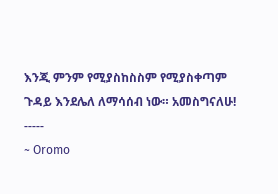እንጂ ምንም የሚያስከስስም የሚያስቀጣም ጉዳይ እንደሌለ ለማሳሰብ ነው። አመስግናለሁ!
-----
~ Oromo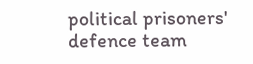political prisoners' defence team